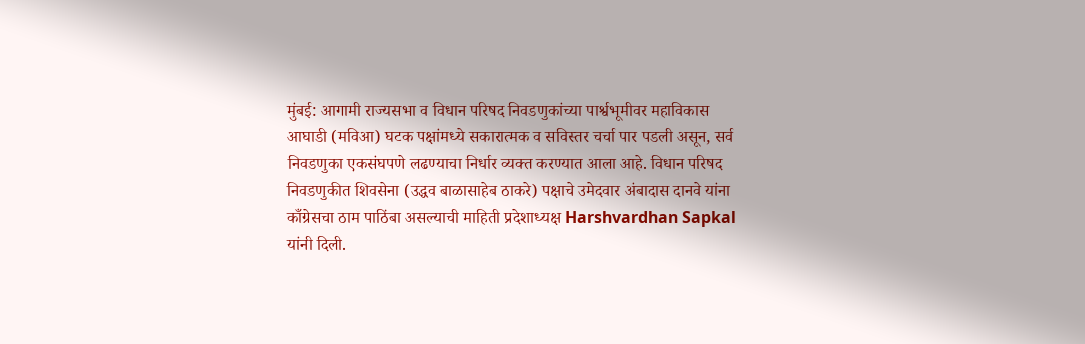मुंबई: आगामी राज्यसभा व विधान परिषद निवडणुकांच्या पार्श्वभूमीवर महाविकास आघाडी (मविआ) घटक पक्षांमध्ये सकारात्मक व सविस्तर चर्चा पार पडली असून, सर्व निवडणुका एकसंघपणे लढण्याचा निर्धार व्यक्त करण्यात आला आहे. विधान परिषद निवडणुकीत शिवसेना (उद्धव बाळासाहेब ठाकरे) पक्षाचे उमेदवार अंबादास दानवे यांना काँग्रेसचा ठाम पाठिंबा असल्याची माहिती प्रदेशाध्यक्ष Harshvardhan Sapkal यांनी दिली.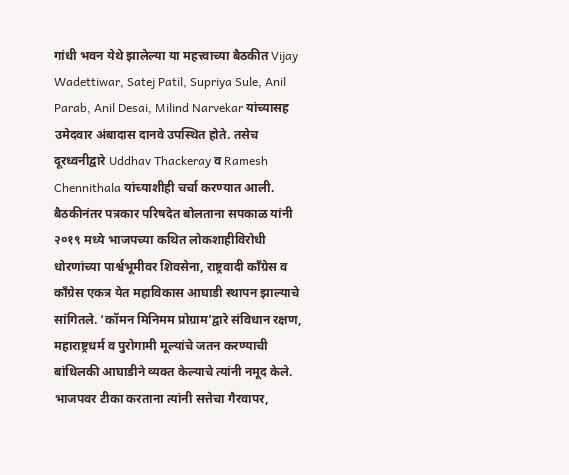गांधी भवन येथे झालेल्या या महत्त्वाच्या बैठकीत Vijay Wadettiwar, Satej Patil, Supriya Sule, Anil Parab, Anil Desai, Milind Narvekar यांच्यासह उमेदवार अंबादास दानवे उपस्थित होते. तसेच दूरध्वनीद्वारे Uddhav Thackeray व Ramesh Chennithala यांच्याशीही चर्चा करण्यात आली.
बैठकीनंतर पत्रकार परिषदेत बोलताना सपकाळ यांनी २०१९ मध्ये भाजपच्या कथित लोकशाहीविरोधी धोरणांच्या पार्श्वभूमीवर शिवसेना, राष्ट्रवादी काँग्रेस व काँग्रेस एकत्र येत महाविकास आघाडी स्थापन झाल्याचे सांगितले. ‘कॉमन मिनिमम प्रोग्राम’द्वारे संविधान रक्षण, महाराष्ट्रधर्म व पुरोगामी मूल्यांचे जतन करण्याची बांधिलकी आघाडीने व्यक्त केल्याचे त्यांनी नमूद केले.
भाजपवर टीका करताना त्यांनी सत्तेचा गैरवापर,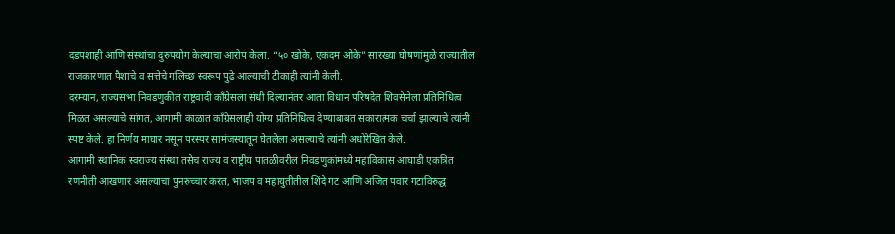दडपशाही आणि संस्थांचा दुरुपयोग केल्याचा आरोप केला. “५० खोके, एकदम ओके” सारख्या घोषणांमुळे राज्यातील राजकारणात पैशाचे व सत्तेचे गलिच्छ स्वरूप पुढे आल्याची टीकाही त्यांनी केली.
दरम्यान, राज्यसभा निवडणुकीत राष्ट्रवादी काँग्रेसला संधी दिल्यानंतर आता विधान परिषदेत शिवसेनेला प्रतिनिधित्व मिळत असल्याचे सांगत, आगामी काळात काँग्रेसलाही योग्य प्रतिनिधित्व देण्याबाबत सकारात्मक चर्चा झाल्याचे त्यांनी स्पष्ट केले. हा निर्णय माघार नसून परस्पर सामंजस्यातून घेतलेला असल्याचे त्यांनी अधोरेखित केले.
आगामी स्थानिक स्वराज्य संस्था तसेच राज्य व राष्ट्रीय पातळीवरील निवडणुकांमध्ये महाविकास आघाडी एकत्रित रणनीती आखणार असल्याचा पुनरुच्चार करत, भाजप व महायुतीतील शिंदे गट आणि अजित पवार गटाविरुद्ध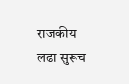राजकीय लढा सुरूच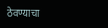ठेवण्याचा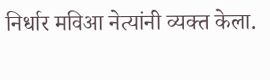निर्धार मविआ नेत्यांनी व्यक्त केला.